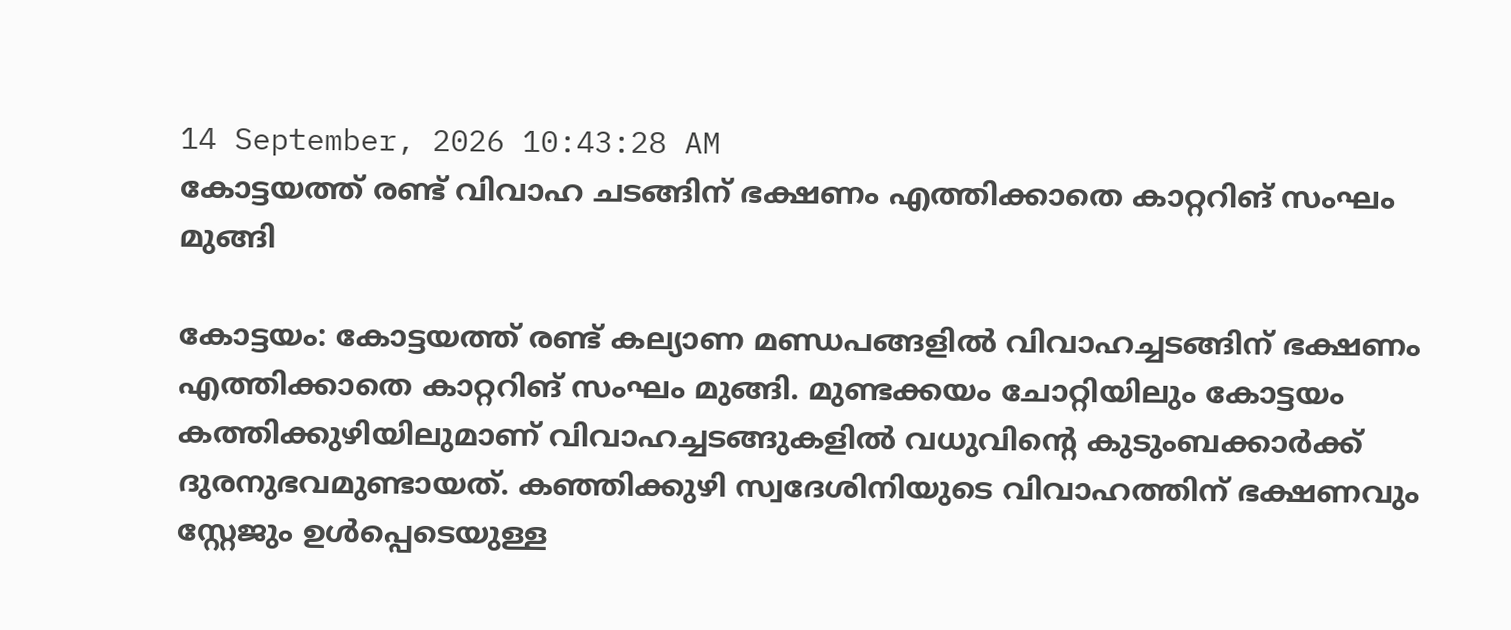14 September, 2026 10:43:28 AM
കോട്ടയത്ത് രണ്ട് വിവാഹ ചടങ്ങിന് ഭക്ഷണം എത്തിക്കാതെ കാറ്ററിങ് സംഘം മുങ്ങി

കോട്ടയം: കോട്ടയത്ത് രണ്ട് കല്യാണ മണ്ഡപങ്ങളിൽ വിവാഹച്ചടങ്ങിന് ഭക്ഷണം എത്തിക്കാതെ കാറ്ററിങ് സംഘം മുങ്ങി. മുണ്ടക്കയം ചോറ്റിയിലും കോട്ടയം കത്തിക്കുഴിയിലുമാണ് വിവാഹച്ചടങ്ങുകളിൽ വധുവിൻ്റെ കുടുംബക്കാർക്ക് ദുരനുഭവമുണ്ടായത്. കഞ്ഞിക്കുഴി സ്വദേശിനിയുടെ വിവാഹത്തിന് ഭക്ഷണവും സ്റ്റേജും ഉൾപ്പെടെയുള്ള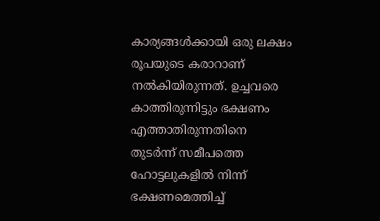കാര്യങ്ങൾക്കായി ഒരു ലക്ഷം രൂപയുടെ കരാറാണ് നൽകിയിരുന്നത്. ഉച്ചവരെ കാത്തിരുന്നിട്ടും ഭക്ഷണം എത്താതിരുന്നതിനെ തുടർന്ന് സമീപത്തെ ഹോട്ടലുകളിൽ നിന്ന് ഭക്ഷണമെത്തിച്ച്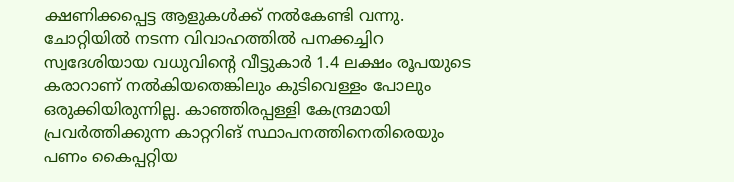ക്ഷണിക്കപ്പെട്ട ആളുകൾക്ക് നൽകേണ്ടി വന്നു.
ചോറ്റിയിൽ നടന്ന വിവാഹത്തിൽ പനക്കച്ചിറ സ്വദേശിയായ വധുവിന്റെ വീട്ടുകാർ 1.4 ലക്ഷം രൂപയുടെ കരാറാണ് നൽകിയതെങ്കിലും കുടിവെള്ളം പോലും ഒരുക്കിയിരുന്നില്ല. കാഞ്ഞിരപ്പള്ളി കേന്ദ്രമായി പ്രവർത്തിക്കുന്ന കാറ്ററിങ് സ്ഥാപനത്തിനെതിരെയും പണം കൈപ്പറ്റിയ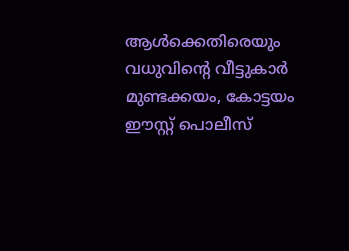ആൾക്കെതിരെയും വധുവിന്റെ വീട്ടുകാർ മുണ്ടക്കയം, കോട്ടയം ഈസ്റ്റ് പൊലീസ്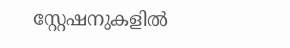സ്റ്റേഷനുകളിൽ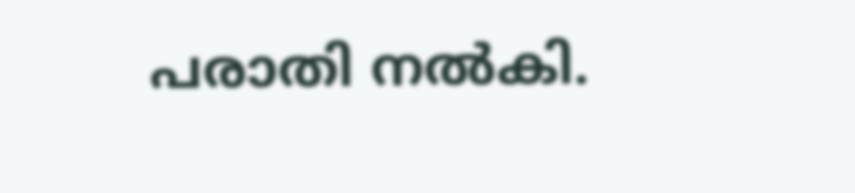പരാതി നൽകി.